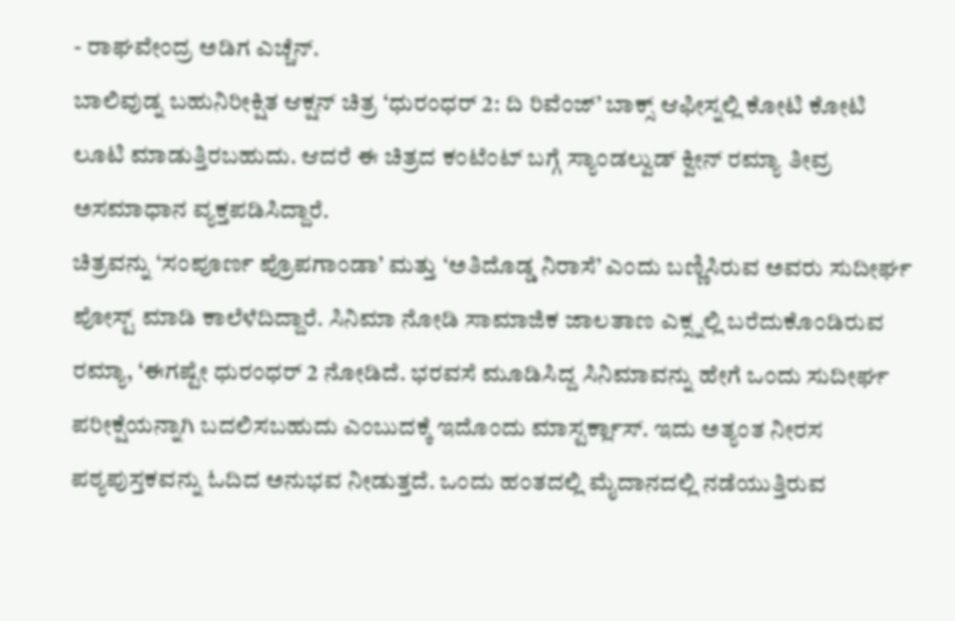- ರಾಘವೇಂದ್ರ ಅಡಿಗ ಎಚ್ಚೆನ್.
ಬಾಲಿವುಡ್ನ ಬಹುನಿರೀಕ್ಷಿತ ಆಕ್ಷನ್ ಚಿತ್ರ ‘ಧುರಂಧರ್ 2: ದಿ ರಿವೆಂಜ್’ ಬಾಕ್ಸ್ ಆಫೀಸ್ನಲ್ಲಿ ಕೋಟಿ ಕೋಟಿ ಲೂಟಿ ಮಾಡುತ್ತಿರಬಹುದು. ಆದರೆ ಈ ಚಿತ್ರದ ಕಂಟೆಂಟ್ ಬಗ್ಗೆ ಸ್ಯಾಂಡಲ್ವುಡ್ ಕ್ವೀನ್ ರಮ್ಯಾ ತೀವ್ರ ಅಸಮಾಧಾನ ವ್ಯಕ್ತಪಡಿಸಿದ್ದಾರೆ.
ಚಿತ್ರವನ್ನು ‘ಸಂಪೂರ್ಣ ಪ್ರೊಪಗಾಂಡಾ’ ಮತ್ತು ‘ಅತಿದೊಡ್ಡ ನಿರಾಸೆ’ ಎಂದು ಬಣ್ಣಿಸಿರುವ ಅವರು ಸುದೀರ್ಘ ಪೋಸ್ಟ್ ಮಾಡಿ ಕಾಲೆಳೆದಿದ್ದಾರೆ. ಸಿನಿಮಾ ನೋಡಿ ಸಾಮಾಜಿಕ ಜಾಲತಾಣ ಎಕ್ಸ್ನಲ್ಲಿ ಬರೆದುಕೊಂಡಿರುವ ರಮ್ಯಾ, ‘ಈಗಷ್ಟೇ ಧುರಂಧರ್ 2 ನೋಡಿದೆ. ಭರವಸೆ ಮೂಡಿಸಿದ್ದ ಸಿನಿಮಾವನ್ನು ಹೇಗೆ ಒಂದು ಸುದೀರ್ಘ ಪರೀಕ್ಷೆಯನ್ನಾಗಿ ಬದಲಿಸಬಹುದು ಎಂಬುದಕ್ಕೆ ಇದೊಂದು ಮಾಸ್ಟರ್ಕ್ಲಾಸ್. ಇದು ಅತ್ಯಂತ ನೀರಸ ಪಠ್ಯಪುಸ್ತಕವನ್ನು ಓದಿದ ಅನುಭವ ನೀಡುತ್ತದೆ. ಒಂದು ಹಂತದಲ್ಲಿ ಮೈದಾನದಲ್ಲಿ ನಡೆಯುತ್ತಿರುವ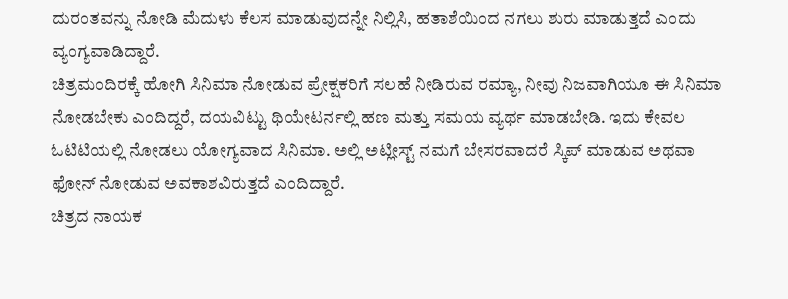ದುರಂತವನ್ನು ನೋಡಿ ಮೆದುಳು ಕೆಲಸ ಮಾಡುವುದನ್ನೇ ನಿಲ್ಲಿಸಿ, ಹತಾಶೆಯಿಂದ ನಗಲು ಶುರು ಮಾಡುತ್ತದೆ ಎಂದು ವ್ಯಂಗ್ಯವಾಡಿದ್ದಾರೆ.
ಚಿತ್ರಮಂದಿರಕ್ಕೆ ಹೋಗಿ ಸಿನಿಮಾ ನೋಡುವ ಪ್ರೇಕ್ಷಕರಿಗೆ ಸಲಹೆ ನೀಡಿರುವ ರಮ್ಯಾ, ನೀವು ನಿಜವಾಗಿಯೂ ಈ ಸಿನಿಮಾ ನೋಡಬೇಕು ಎಂದಿದ್ದರೆ, ದಯವಿಟ್ಟು ಥಿಯೇಟರ್ನಲ್ಲಿ ಹಣ ಮತ್ತು ಸಮಯ ವ್ಯರ್ಥ ಮಾಡಬೇಡಿ. ಇದು ಕೇವಲ ಓಟಿಟಿಯಲ್ಲಿ ನೋಡಲು ಯೋಗ್ಯವಾದ ಸಿನಿಮಾ. ಅಲ್ಲಿ ಅಟ್ಲೀಸ್ಟ್ ನಮಗೆ ಬೇಸರವಾದರೆ ಸ್ಕಿಪ್ ಮಾಡುವ ಅಥವಾ ಫೋನ್ ನೋಡುವ ಅವಕಾಶವಿರುತ್ತದೆ ಎಂದಿದ್ದಾರೆ.
ಚಿತ್ರದ ನಾಯಕ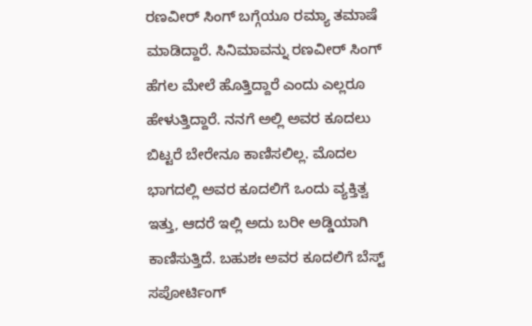ರಣವೀರ್ ಸಿಂಗ್ ಬಗ್ಗೆಯೂ ರಮ್ಯಾ ತಮಾಷೆ ಮಾಡಿದ್ದಾರೆ. ಸಿನಿಮಾವನ್ನು ರಣವೀರ್ ಸಿಂಗ್ ಹೆಗಲ ಮೇಲೆ ಹೊತ್ತಿದ್ದಾರೆ ಎಂದು ಎಲ್ಲರೂ ಹೇಳುತ್ತಿದ್ದಾರೆ. ನನಗೆ ಅಲ್ಲಿ ಅವರ ಕೂದಲು ಬಿಟ್ಟರೆ ಬೇರೇನೂ ಕಾಣಿಸಲಿಲ್ಲ. ಮೊದಲ ಭಾಗದಲ್ಲಿ ಅವರ ಕೂದಲಿಗೆ ಒಂದು ವ್ಯಕ್ತಿತ್ವ ಇತ್ತು, ಆದರೆ ಇಲ್ಲಿ ಅದು ಬರೀ ಅಡ್ಡಿಯಾಗಿ ಕಾಣಿಸುತ್ತಿದೆ. ಬಹುಶಃ ಅವರ ಕೂದಲಿಗೆ ಬೆಸ್ಟ್ ಸಪೋರ್ಟಿಂಗ್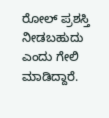ರೋಲ್ ಪ್ರಶಸ್ತಿ ನೀಡಬಹುದು ಎಂದು ಗೇಲಿ ಮಾಡಿದ್ದಾರೆ.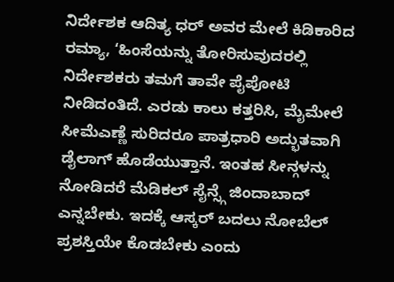ನಿರ್ದೇಶಕ ಆದಿತ್ಯ ಧರ್ ಅವರ ಮೇಲೆ ಕಿಡಿಕಾರಿದ ರಮ್ಯಾ, ‘ಹಿಂಸೆಯನ್ನು ತೋರಿಸುವುದರಲ್ಲಿ ನಿರ್ದೇಶಕರು ತಮಗೆ ತಾವೇ ಪೈಪೋಟಿ ನೀಡಿದಂತಿದೆ. ಎರಡು ಕಾಲು ಕತ್ತರಿಸಿ, ಮೈಮೇಲೆ ಸೀಮೆಎಣ್ಣೆ ಸುರಿದರೂ ಪಾತ್ರಧಾರಿ ಅದ್ಭುತವಾಗಿ ಡೈಲಾಗ್ ಹೊಡೆಯುತ್ತಾನೆ. ಇಂತಹ ಸೀನ್ಗಳನ್ನು ನೋಡಿದರೆ ಮೆಡಿಕಲ್ ಸೈನ್ಸ್ಗೆ ಜಿಂದಾಬಾದ್ ಎನ್ನಬೇಕು. ಇದಕ್ಕೆ ಆಸ್ಕರ್ ಬದಲು ನೋಬೆಲ್ ಪ್ರಶಸ್ತಿಯೇ ಕೊಡಬೇಕು ಎಂದು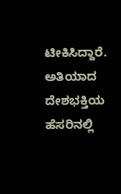ಟೀಕಿಸಿದ್ದಾರೆ.
ಅತಿಯಾದ ದೇಶಭಕ್ತಿಯ ಹೆಸರಿನಲ್ಲಿ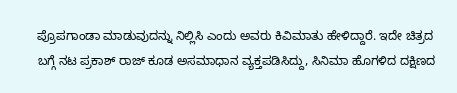ಪ್ರೊಪಗಾಂಡಾ ಮಾಡುವುದನ್ನು ನಿಲ್ಲಿಸಿ ಎಂದು ಅವರು ಕಿವಿಮಾತು ಹೇಳಿದ್ದಾರೆ. ಇದೇ ಚಿತ್ರದ ಬಗ್ಗೆ ನಟ ಪ್ರಕಾಶ್ ರಾಜ್ ಕೂಡ ಅಸಮಾಧಾನ ವ್ಯಕ್ತಪಡಿಸಿದ್ದು, ಸಿನಿಮಾ ಹೊಗಳಿದ ದಕ್ಷಿಣದ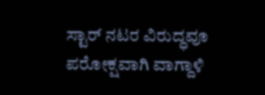ಸ್ಟಾರ್ ನಟರ ವಿರುದ್ಧವೂ ಪರೋಕ್ಷವಾಗಿ ವಾಗ್ದಾಳಿ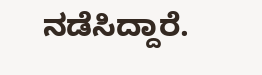ನಡೆಸಿದ್ದಾರೆ.